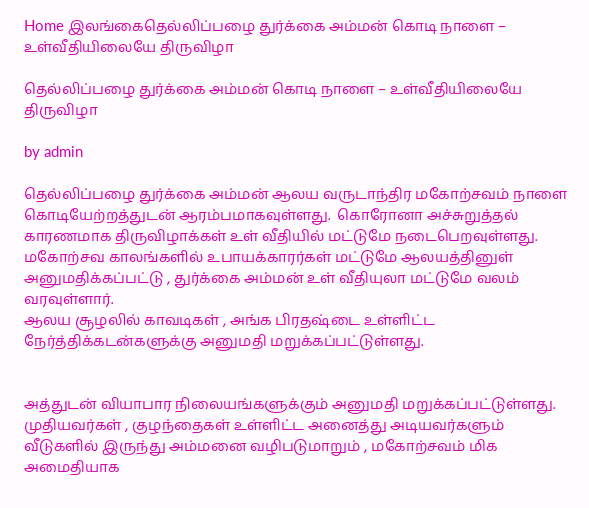Home இலங்கைதெல்லிப்பழை துர்க்கை அம்மன் கொடி நாளை – உள்வீதியிலையே திருவிழா

தெல்லிப்பழை துர்க்கை அம்மன் கொடி நாளை – உள்வீதியிலையே திருவிழா

by admin

தெல்லிப்பழை துர்க்கை அம்மன் ஆலய வருடாந்திர மகோற்சவம் நாளை கொடியேற்றத்துடன் ஆரம்பமாகவுள்ளது.  கொரோனா அச்சுறுத்தல் காரணமாக திருவிழாக்கள் உள் வீதியில் மட்டுமே நடைபெறவுள்ளது. மகோற்சவ காலங்களில் உபாயக்காரர்கள் மட்டுமே ஆலயத்தினுள் அனுமதிக்கப்பட்டு , துர்க்கை அம்மன் உள் வீதியுலா மட்டுமே வலம் வரவுள்ளார்.
ஆலய சூழலில் காவடிகள் , அங்க பிரதஷ்டை உள்ளிட்ட நேர்த்திக்கடன்களுக்கு அனுமதி மறுக்கப்பட்டுள்ளது.


அத்துடன் வியாபார நிலையங்களுக்கும் அனுமதி மறுக்கப்பட்டுள்ளது.
முதியவர்கள் , குழந்தைகள் உள்ளிட்ட அனைத்து அடியவர்களும் வீடுகளில் இருந்து அம்மனை வழிபடுமாறும் , மகோற்சவம் மிக அமைதியாக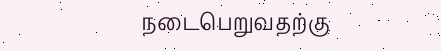நடைபெறுவதற்கு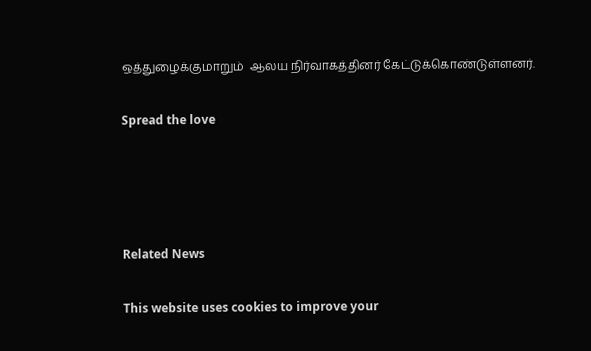ஒத்துழைக்குமாறும்  ஆலய நிர்வாகத்தினர் கேட்டுக்கொண்டுள்ளனர்.

Spread the love




Related News

This website uses cookies to improve your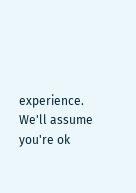experience. We'll assume you're ok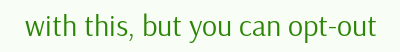with this, but you can opt-out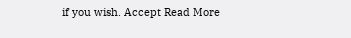if you wish. Accept Read More